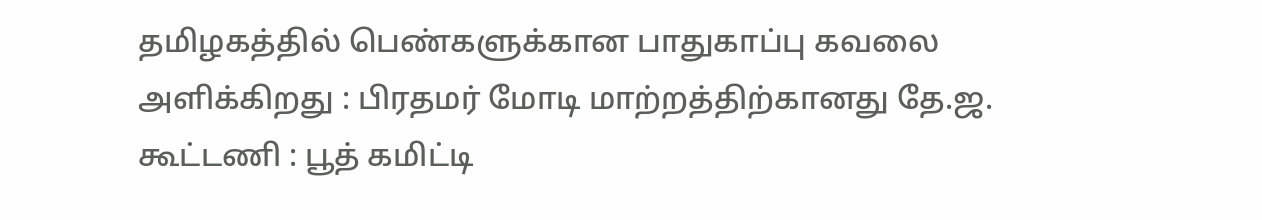தமிழகத்தில் பெண்களுக்கான பாதுகாப்பு கவலை அளிக்கிறது : பிரதமர் மோடி மாற்றத்திற்கானது தே.ஜ. கூட்டணி : பூத் கமிட்டி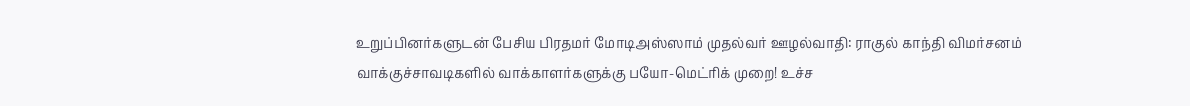உறுப்பினர்களுடன் பேசிய பிரதமர் மோடிஅஸ்ஸாம் முதல்வர் ஊழல்வாதி: ராகுல் காந்தி விமர்சனம் வாக்குச்சாவடிகளில் வாக்காளர்களுக்கு பயோ-மெட்ரிக் முறை! உச்ச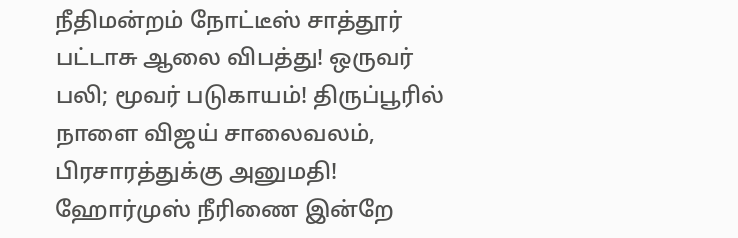நீதிமன்றம் நோட்டீஸ் சாத்தூர் பட்டாசு ஆலை விபத்து! ஒருவர் பலி; மூவர் படுகாயம்! திருப்பூரில் நாளை விஜய் சாலைவலம், பிரசாரத்துக்கு அனுமதி! ஹோர்முஸ் நீரிணை இன்றே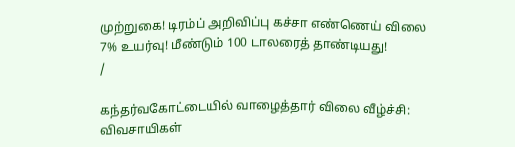முற்றுகை! டிரம்ப் அறிவிப்பு கச்சா எண்ணெய் விலை 7% உயர்வு! மீண்டும் 100 டாலரைத் தாண்டியது!
/

கந்தர்வகோட்டையில் வாழைத்தார் விலை வீழ்ச்சி: விவசாயிகள்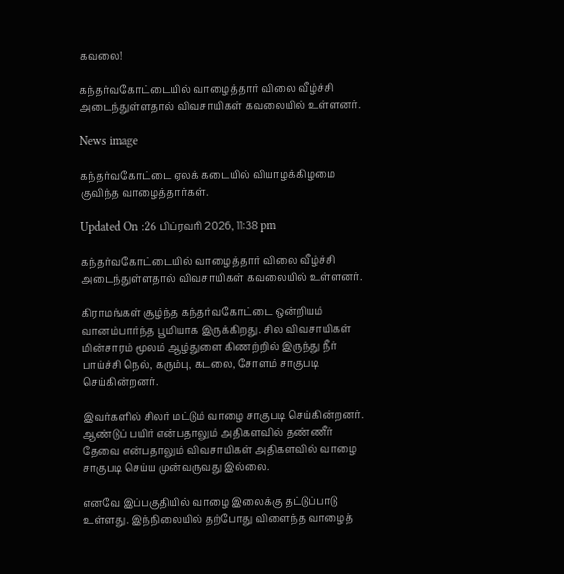கவலை!

கந்தர்வகோட்டையில் வாழைத்தார் விலை வீழ்ச்சி அடைந்துள்ளதால் விவசாயிகள் கவலையில் உள்ளனர்.

News image

கந்தர்வகோட்டை ஏலக் கடையில் வியாழக்கிழமை குவிந்த வாழைத்தார்கள்.

Updated On :26 பிப்ரவரி 2026, 11:38 pm

கந்தர்வகோட்டையில் வாழைத்தார் விலை வீழ்ச்சி அடைந்துள்ளதால் விவசாயிகள் கவலையில் உள்ளனர்.

கிராமங்கள் சூழ்ந்த கந்தர்வகோட்டை ஒன்றியம் வானம்பார்ந்த பூமியாக இருக்கிறது. சில விவசாயிகள் மின்சாரம் மூலம் ஆழ்துளை கிணற்றில் இருந்து நீர் பாய்ச்சி நெல், கரும்பு, கடலை, சோளம் சாகுபடி செய்கின்றனர்.

இவர்களில் சிலர் மட்டும் வாழை சாகுபடி செய்கின்றனர். ஆண்டுப் பயிர் என்பதாலும் அதிகளவில் தண்ணீர் தேவை என்பதாலும் விவசாயிகள் அதிகளவில் வாழை சாகுபடி செய்ய முன்வருவது இல்லை.

எனவே இப்பகுதியில் வாழை இலைக்கு தட்டுப்பாடு உள்ளது. இந்நிலையில் தற்போது விளைந்த வாழைத்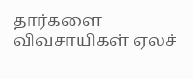தார்களை விவசாயிகள் ஏலச்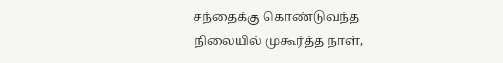சந்தைக்கு கொண்டுவந்த நிலையில் முகூர்த்த நாள்,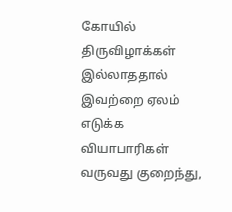கோயில் திருவிழாக்கள் இல்லாததால் இவற்றை ஏலம் எடுக்க வியாபாரிகள் வருவது குறைந்து,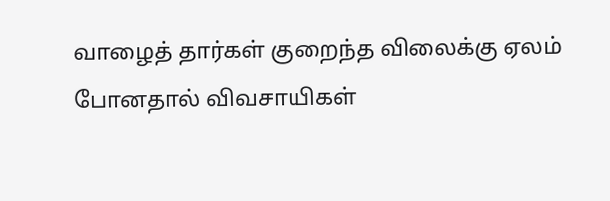வாழைத் தார்கள் குறைந்த விலைக்கு ஏலம் போனதால் விவசாயிகள்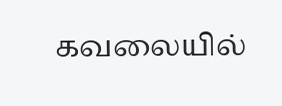கவலையில்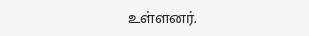உள்ளனர்.